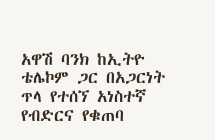አዋሽ ባንክ ከኢትዮ ቴሌኮም ጋር በአጋርነት ጥላ የተሰኘ አነስተኛ የብድርና የቁጠባ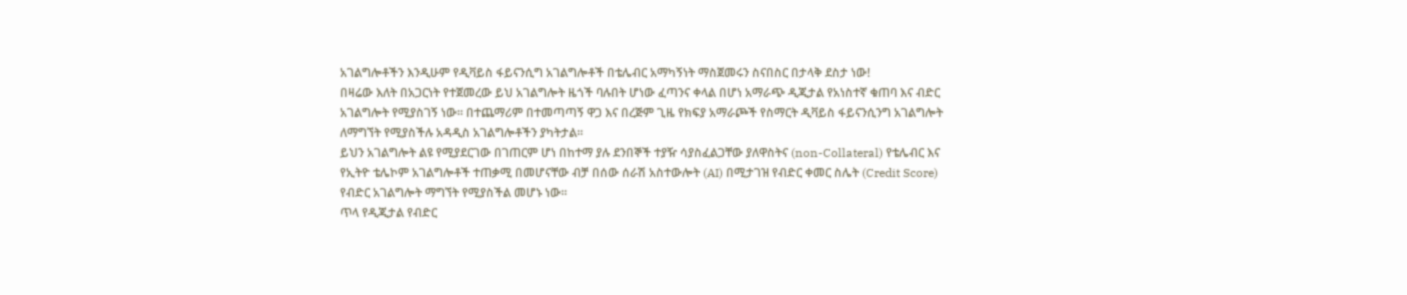አገልግሎቶችን እንዲሁም የዲቫይስ ፋይናንሲግ አገልግሎቶች በቴሌብር አማካኝነት ማስጀመሩን ስናበስር በታላቅ ደስታ ነው!
በዛሬው እለት በአጋርነት የተጀመረው ይህ አገልግሎት ዜጎች ባሉበት ሆነው ፈጣንና ቀላል በሆነ አማራጭ ዲጂታል የአነስተኛ ቁጠባ እና ብድር አገልግሎት የሚያስገኝ ነው። በተጨማሪም በተመጣጣኝ ዋጋ እና በረጅም ጊዜ የክፍያ አማራጮች የስማርት ዲቫይስ ፋይናንሲንግ አገልግሎት ለማግኘት የሚያስችሉ አዳዲስ አገልግሎቶችን ያካትታል።
ይህን አገልግሎት ልዩ የሚያደርገው በገጠርም ሆነ በከተማ ያሉ ደንበኞች ተያዥ ሳያስፈልጋቸው ያለዋስትና (non-Collateral) የቴሌብር እና የኢትዮ ቴሌኮም አገልግሎቶች ተጠቃሚ በመሆናቸው ብቻ በሰው ሰራሽ አስተውሎት (AI) በሚታገዝ የብድር ቀመር ስሌት (Credit Score) የብድር አገልግሎት ማግኘት የሚያስችል መሆኑ ነው።
ጥላ የዲጂታል የብድር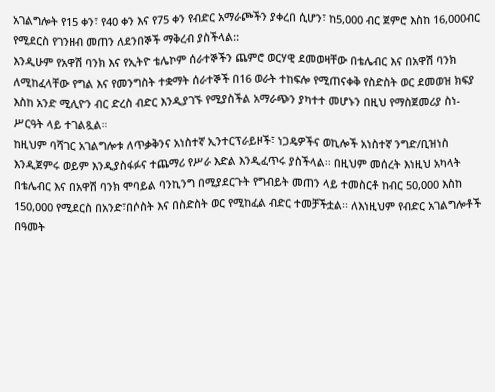አገልግሎት የ15 ቀን፣ የ40 ቀን እና የ75 ቀን የብድር አማራጮችን ያቀረበ ሲሆን፣ ከ5,000 ብር ጀምሮ እስከ 16,000ብር የሚደርስ የገንዘብ መጠን ለደንበኞች ማቅረብ ያስችላል::
እንዲሁም የአዋሽ ባንክ እና የኢትዮ ቴሌኮም ሰራተኞችን ጨምሮ ወርሃዊ ደመወዛቸው በቴሌብር እና በአዋሽ ባንክ ለሚከፈላቸው የግል እና የመንግስት ተቋማት ሰራተኞች በ16 ወራት ተከፍሎ የሚጠናቀቅ የስድስት ወር ደመወዝ ክፍያ እስከ አንድ ሚሊዮን ብር ድረስ ብድር እንዲያገኙ የሚያስችል አማራጭን ያካተተ መሆኑን በዚህ የማስጀመሪያ ስነ-ሥርዓት ላይ ተገልጿል።
ከዚህም ባሻገር አገልግሎቱ ለጥቃቅንና አነስተኛ ኢንተርፕራይዞች፣ ነጋዴዎችና ወኪሎች አነስተኛ ንግድ/ቢዝነስ እንዲጀምሩ ወይም እንዲያስፋፉና ተጨማሪ የሥራ እድል እንዲፈጥሩ ያስችላል፡፡ በዚህም መሰረት እነዚህ አካላት በቴሌብር እና በአዋሽ ባንክ ሞባይል ባንኪንግ በሚያደርጉት የግብይት መጠን ላይ ተመስርቶ ከብር 50,000 እስከ 150,000 የሚደርስ በአንድ፣በሶስት እና በስድስት ወር የሚከፈል ብድር ተመቻችቷል፡፡ ለእነዚህም የብድር አገልግሎቶች በዓመት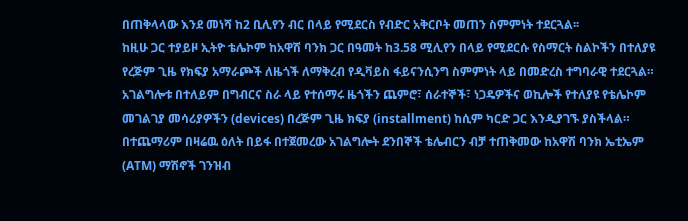በጠቅላላው እንደ መነሻ ከ2 ቢሊየን ብር በላይ የሚደርስ የብድር አቅርቦት መጠን ስምምነት ተደርጓል፡፡
ከዚሁ ጋር ተያይዞ ኢትዮ ቴሌኮም ከአዋሽ ባንክ ጋር በዓመት ከ3.58 ሚሊየን በላይ የሚደርሱ የስማርት ስልኮችን በተለያዩ የረጅም ጊዜ የክፍያ አማራጮች ለዜጎች ለማቅረብ የዲቫይስ ፋይናንሲንግ ስምምነት ላይ በመድረስ ተግባራዊ ተደርጓል። አገልግሎቱ በተለይም በግብርና ስራ ላይ የተሰማሩ ዜጎችን ጨምሮ፣ ሰራተኞች፣ ነጋዴዎችና ወኪሎች የተለያዩ የቴሌኮም መገልገያ መሳሪያዎችን (devices) በረጅም ጊዜ ክፍያ (installment) ከሲም ካርድ ጋር እንዲያገኙ ያስችላል።
በተጨማሪም በዛሬዉ ዕለት በይፋ በተጀመረው አገልግሎት ደንበኞች ቴሌብርን ብቻ ተጠቅመው ከአዋሽ ባንክ ኤቲኤም (ATM) ማሽኖች ገንዝብ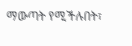ማውጣት የሚችሉበት፣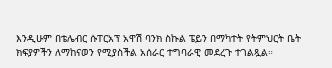እንዲሁም በቴሌብር ሱፐርአፕ አዋሽ ባንክ ስኩል ፔይን በማካተት የትምህርት ቤት ክፍያዎችን ለማከናወን የሚያስችል አሰራር ተግባራዊ መደረጉ ተገልጿል።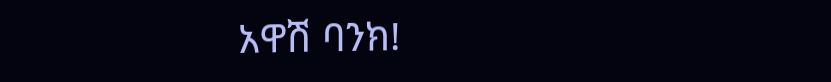አዋሽ ባንክ!